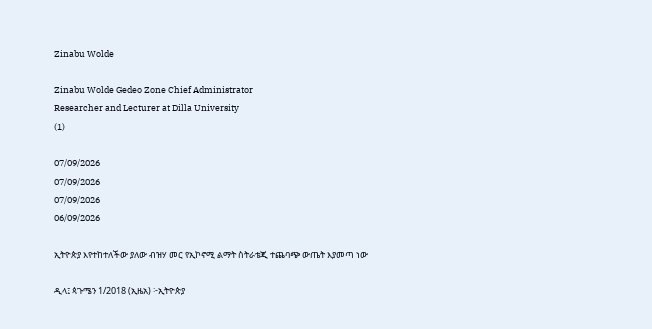Zinabu Wolde

Zinabu Wolde Gedeo Zone Chief Administrator
Researcher and Lecturer at Dilla University
(1)

07/09/2026
07/09/2026
07/09/2026
06/09/2026

ኢትዮጵያ እየተከተለችው ያለው ብዝሃ መር የኢኮኖሚ ልማት ስትራቴጂ ተጨባጭ ውጤት እያመጣ ነው

ዲላ፤ ጳጉሜን 1/2018 (ኢዜአ) ፦ኢትዮጵያ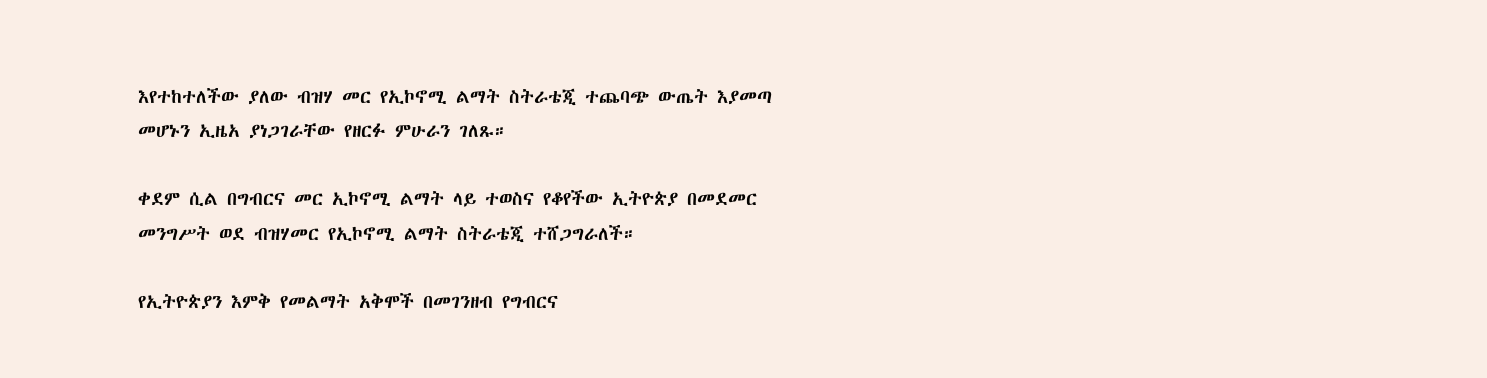እየተከተለችው ያለው ብዝሃ መር የኢኮኖሚ ልማት ስትራቴጂ ተጨባጭ ውጤት እያመጣ መሆኑን ኢዜአ ያነጋገራቸው የዘርፉ ምሁራን ገለጹ።

ቀደም ሲል በግብርና መር ኢኮኖሚ ልማት ላይ ተወስና የቆየችው ኢትዮጵያ በመደመር መንግሥት ወደ ብዝሃመር የኢኮኖሚ ልማት ስትራቴጂ ተሸጋግራለች።

የኢትዮጵያን እምቅ የመልማት አቅሞች በመገንዘብ የግብርና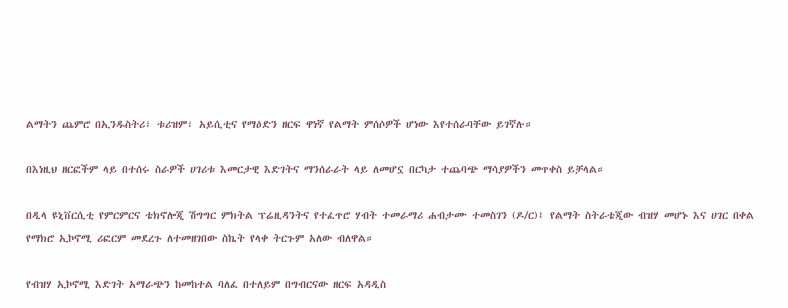ልማትን ጨምሮ በኢንዱስትሪ፣ ቱሪዝም፣ አይሲቲና የማዕድን ዘርፍ ዋነኛ የልማት ምሰሶዎች ሆነው እየተሰራባቸው ይገኛሉ።

በእነዚህ ዘርፎችም ላይ በተሰሩ ስራዎች ሀገሪቱ እመርታዊ እድገትና ማንሰራራት ላይ ለመሆኗ በርካታ ተጨባጭ ማሳያዎችን መጥቀስ ይቻላል።

በዲላ ዩኒቨርሲቲ የምርምርና ቴክኖሎጂ ሽግግር ምክትል ፕሬዚዳንትና የተፈጥሮ ሃብት ተመራማሪ ሐብታሙ ተመስገን (ዶ/ር)፤ የልማት ስትራቴጂው ብዝሃ መሆኑ እና ሀገር በቀል የማክሮ ኢኮኖሚ ሪፎርም መደረጉ ለተመዘገበው ስኬት የላቀ ትርጉም አለው ብለዋል።

የብዝሃ ኢኮኖሚ እድገት አማራጭን ከመከተል ባለፈ በተለይም በግብርናው ዘርፍ አዳዲስ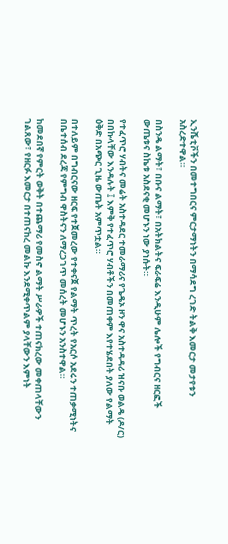ኢንሼቲቮችን በመተግበርና ምርታማነትን በማሳደግ ረገድ ትልቅ እመርታ መታየቱን አስረድተዋል።

በስንዴ ልማት፣ በቡና ልማት፣ በአትክልትና ፍራፍሬ እንዲሁም ሌሎች የግብርና ዘርፎች ውጤቱና ስኬቱ አስደናቂ መሆኑን ነው ያነሱት።

የተፈጥሮ ሃብትና መሬት አስተዳደር ተመራማሪና የጌዴኦ ዞን ዋና አስተዳዳሪ ዝናቡ ወልዴ (ዶ/ር) በበኩላቸው እንዳሉት ፤ እምቅ የተፈጥሮ ሃብቶችን በመጠቀም እየተሄደበት ያለው የልማት ዕቅድ በአጭር ጊዜ ውጤት አምጥቷል።

በተለይም በግብርናው ዘርፍ የተጀመረው የተቀናጀ የልማት ጥረት የአርሶ አደሩን ተጠቃሚነትና በቤተሰብ ደረጃ የምግብ ዋስትናን ለማረጋገጥ መሰረት መሆኑን አንስተዋል።

ከመደበኛ የምርት ወቅት በተጨማሪ የመስኖ ልማት ሥራዎች ተጠናክረው መቀጠላቸውን ገልጸው፣ የዘርፉ እመርታ በተጠናከረ መልኩ እንደሚቀጥልም ያላቸውን እምነት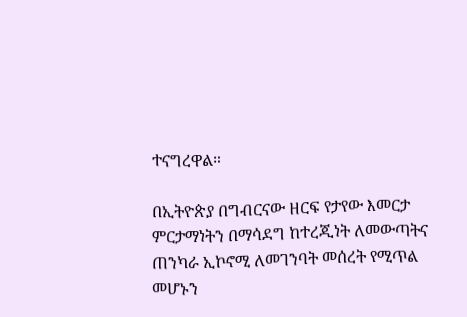ተናግረዋል።

በኢትዮጵያ በግብርናው ዘርፍ የታየው እመርታ ምርታማነትን በማሳደግ ከተረጂነት ለመውጣትና ጠንካራ ኢኮኖሚ ለመገንባት መሰረት የሚጥል መሆኑን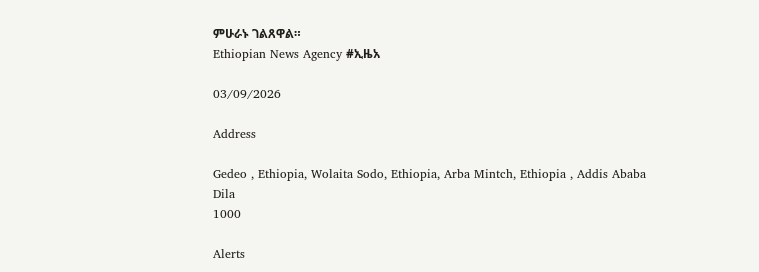ምሁራኑ ገልጸዋል።
Ethiopian News Agency #ኢዜአ

03/09/2026

Address

Gedeo , Ethiopia, Wolaita Sodo, Ethiopia, Arba Mintch, Ethiopia , Addis Ababa
Dila
1000

Alerts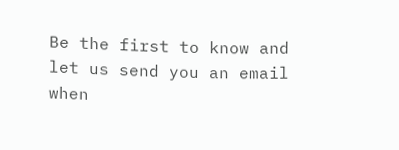Be the first to know and let us send you an email when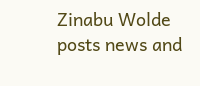Zinabu Wolde posts news and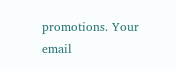promotions. Your email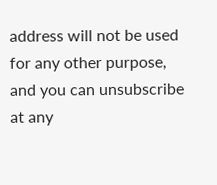address will not be used for any other purpose, and you can unsubscribe at any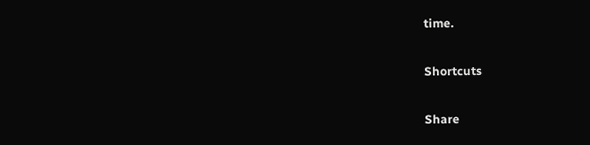time.

Shortcuts

Share